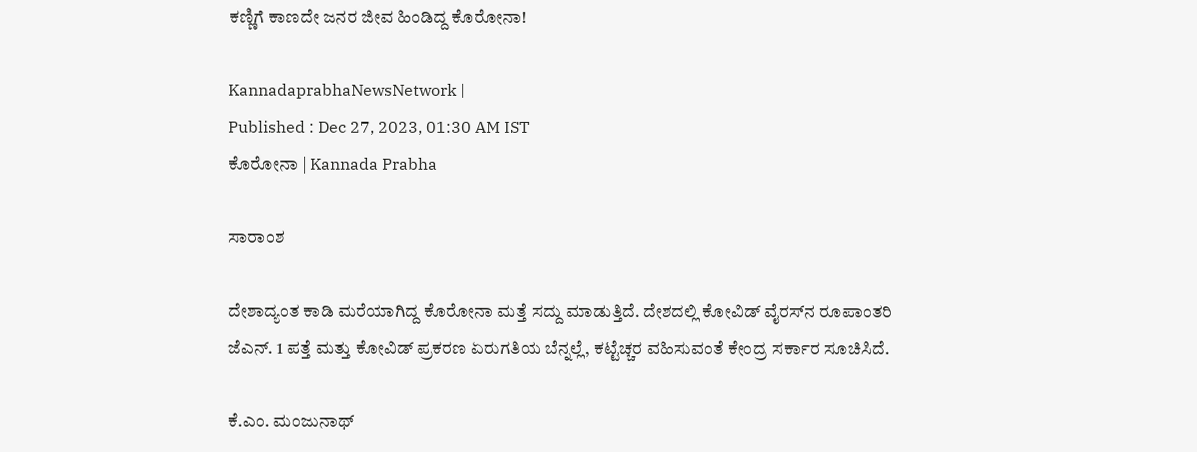ಕಣ್ಣಿಗೆ ಕಾಣದೇ ಜನರ ಜೀವ ಹಿಂಡಿದ್ದ ಕೊರೋನಾ!

KannadaprabhaNewsNetwork |
Published : Dec 27, 2023, 01:30 AM IST
ಕೊರೋನಾ | Kannada Prabha

ಸಾರಾಂಶ

ದೇಶಾದ್ಯಂತ ಕಾಡಿ ಮರೆಯಾಗಿದ್ದ ಕೊರೋನಾ ಮತ್ತೆ ಸದ್ದು ಮಾಡುತ್ತಿದೆ. ದೇಶದಲ್ಲಿ ಕೋವಿಡ್ ವೈರಸ್‌ನ ರೂಪಾಂತರಿ ಜೆಎನ್. 1 ಪತ್ತೆ ಮತ್ತು ಕೋವಿಡ್ ಪ್ರಕರಣ ಏರುಗತಿಯ ಬೆನ್ನಲ್ಲೆ, ಕಟ್ಟೆಚ್ಚರ ವಹಿಸುವಂತೆ ಕೇಂದ್ರ ಸರ್ಕಾರ ಸೂಚಿಸಿದೆ.

ಕೆ.ಎಂ. ಮಂಜುನಾಥ್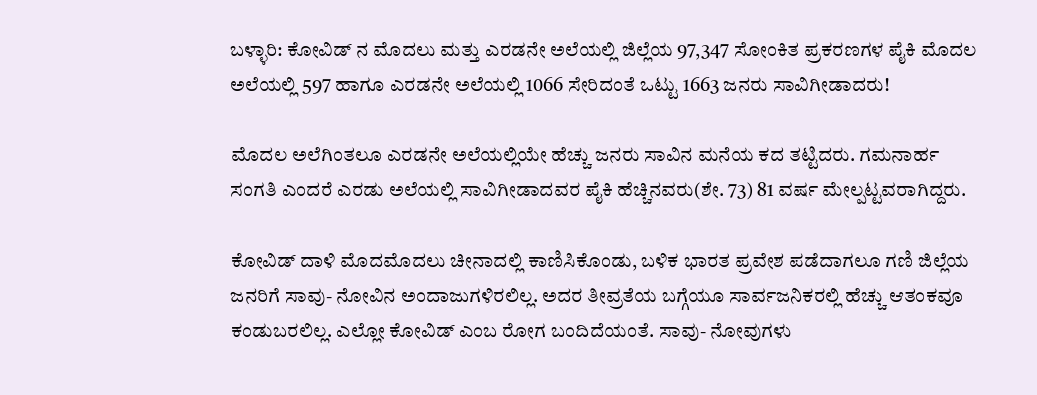ಬಳ್ಳಾರಿ: ಕೋವಿಡ್ ನ ಮೊದಲು ಮತ್ತು ಎರಡನೇ ಅಲೆಯಲ್ಲಿ ಜಿಲ್ಲೆಯ 97,347 ಸೋಂಕಿತ ಪ್ರಕರಣಗಳ ಪೈಕಿ ಮೊದಲ ಅಲೆಯಲ್ಲಿ 597 ಹಾಗೂ ಎರಡನೇ ಅಲೆಯಲ್ಲಿ 1066 ಸೇರಿದಂತೆ ಒಟ್ಟು 1663 ಜನರು ಸಾವಿಗೀಡಾದರು!

ಮೊದಲ ಅಲೆಗಿಂತಲೂ ಎರಡನೇ ಅಲೆಯಲ್ಲಿಯೇ ಹೆಚ್ಚು ಜನರು ಸಾವಿನ ಮನೆಯ ಕದ ತಟ್ಟಿದರು. ಗಮನಾರ್ಹ ಸಂಗತಿ ಎಂದರೆ ಎರಡು ಅಲೆಯಲ್ಲಿ ಸಾವಿಗೀಡಾದವರ ಪೈಕಿ ಹೆಚ್ಚಿನವರು(ಶೇ. 73) 81 ವರ್ಷ ಮೇಲ್ಪಟ್ಟವರಾಗಿದ್ದರು.

ಕೋವಿಡ್ ದಾಳಿ ಮೊದಮೊದಲು ಚೀನಾದಲ್ಲಿ ಕಾಣಿಸಿಕೊಂಡು, ಬಳಿಕ ಭಾರತ ಪ್ರವೇಶ ಪಡೆದಾಗಲೂ ಗಣಿ ಜಿಲ್ಲೆಯ ಜನರಿಗೆ ಸಾವು- ನೋವಿನ ಅಂದಾಜುಗಳಿರಲಿಲ್ಲ. ಅದರ ತೀವ್ರತೆಯ ಬಗ್ಗೆಯೂ ಸಾರ್ವಜನಿಕರಲ್ಲಿ ಹೆಚ್ಚು ಆತಂಕವೂ ಕಂಡುಬರಲಿಲ್ಲ. ಎಲ್ಲೋ ಕೋವಿಡ್ ಎಂಬ ರೋಗ ಬಂದಿದೆಯಂತೆ. ಸಾವು- ನೋವುಗಳು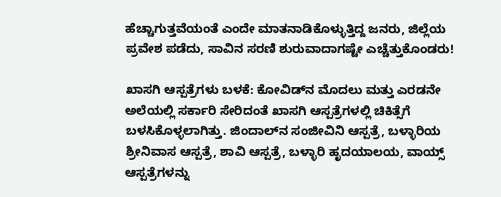ಹೆಚ್ಚಾಗುತ್ತವೆಯಂತೆ ಎಂದೇ ಮಾತನಾಡಿಕೊಳ್ಳುತ್ತಿದ್ದ ಜನರು, ಜಿಲ್ಲೆಯ ಪ್ರವೇಶ ಪಡೆದು, ಸಾವಿನ ಸರಣಿ ಶುರುವಾದಾಗಷ್ಟೇ ಎಚ್ಚೆತ್ತುಕೊಂಡರು!

ಖಾಸಗಿ ಆಸ್ಪತ್ರೆಗಳು ಬಳಕೆ: ಕೋವಿಡ್‌ನ ಮೊದಲು ಮತ್ತು ಎರಡನೇ ಅಲೆಯಲ್ಲಿ ಸರ್ಕಾರಿ ಸೇರಿದಂತೆ ಖಾಸಗಿ ಆಸ್ಪತ್ರೆಗಳಲ್ಲಿ ಚಿಕಿತ್ಸೆಗೆ ಬಳಸಿಕೊಳ್ಳಲಾಗಿತ್ತು. ಜಿಂದಾಲ್‌ನ ಸಂಜೀವಿನಿ ಆಸ್ಪತ್ರೆ, ಬಳ್ಳಾರಿಯ ಶ್ರೀನಿವಾಸ ಆಸ್ಪತ್ರೆ, ಶಾವಿ ಆಸ್ಪತ್ರೆ, ಬಳ್ಳಾರಿ ಹೃದಯಾಲಯ, ವಾಯ್ಸ್ ಆಸ್ಪತ್ರೆಗಳನ್ನು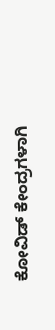ಕೋವಿಡ್ ಕೇಂದ್ರಗಳಾಗಿ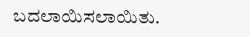ಬದಲಾಯಿಸಲಾಯಿತು.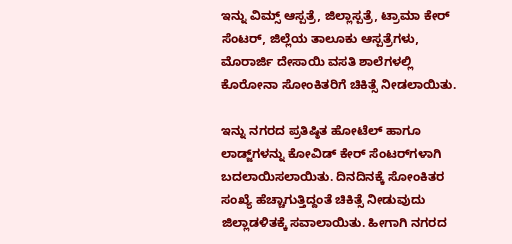ಇನ್ನು ವಿಮ್ಸ್‌ ಆಸ್ಪತ್ರೆ, ಜಿಲ್ಲಾಸ್ಪತ್ರೆ, ಟ್ರಾಮಾ ಕೇರ್ ಸೆಂಟರ್, ಜಿಲ್ಲೆಯ ತಾಲೂಕು ಆಸ್ಪತ್ರೆಗಳು, ಮೊರಾರ್ಜಿ ದೇಸಾಯಿ ವಸತಿ ಶಾಲೆಗಳಲ್ಲಿ ಕೊರೋನಾ ಸೋಂಕಿತರಿಗೆ ಚಿಕಿತ್ಸೆ ನೀಡಲಾಯಿತು.

ಇನ್ನು ನಗರದ ಪ್ರತಿಷ್ಠಿತ ಹೋಟೆಲ್ ಹಾಗೂ ಲಾಡ್ಜ್‌ಗಳನ್ನು ಕೋವಿಡ್ ಕೇರ್ ಸೆಂಟರ್‌ಗಳಾಗಿ ಬದಲಾಯಿಸಲಾಯಿತು. ದಿನದಿನಕ್ಕೆ ಸೋಂಕಿತರ ಸಂಖ್ಯೆ ಹೆಚ್ಚಾಗುತ್ತಿದ್ದಂತೆ ಚಿಕಿತ್ಸೆ ನೀಡುವುದು ಜಿಲ್ಲಾಡಳಿತಕ್ಕೆ ಸವಾಲಾಯಿತು. ಹೀಗಾಗಿ ನಗರದ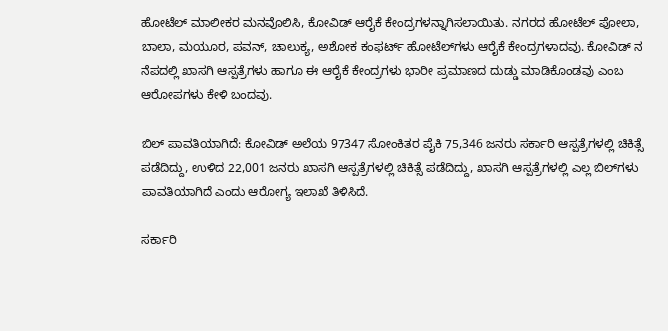ಹೋಟೆಲ್ ಮಾಲೀಕರ ಮನವೊಲಿಸಿ, ಕೋವಿಡ್ ಆರೈಕೆ ಕೇಂದ್ರಗಳನ್ನಾಗಿಸಲಾಯಿತು. ನಗರದ ಹೋಟೆಲ್ ಪೋಲಾ, ಬಾಲಾ, ಮಯೂರ, ಪವನ್, ಚಾಲುಕ್ಯ, ಅಶೋಕ ಕಂಫರ್ಟ್ ಹೋಟೆಲ್‌ಗಳು ಆರೈಕೆ ಕೇಂದ್ರಗಳಾದವು. ಕೋವಿಡ್ ನ ನೆಪದಲ್ಲಿ ಖಾಸಗಿ ಆಸ್ಪತ್ರೆಗಳು ಹಾಗೂ ಈ ಆರೈಕೆ ಕೇಂದ್ರಗಳು ಭಾರೀ ಪ್ರಮಾಣದ ದುಡ್ಡು ಮಾಡಿಕೊಂಡವು ಎಂಬ ಆರೋಪಗಳು ಕೇಳಿ ಬಂದವು.

ಬಿಲ್ ಪಾವತಿಯಾಗಿದೆ: ಕೋವಿಡ್ ಅಲೆಯ 97347 ಸೋಂಕಿತರ ಪೈಕಿ 75,346 ಜನರು ಸರ್ಕಾರಿ ಆಸ್ಪತ್ರೆಗಳಲ್ಲಿ ಚಿಕಿತ್ಸೆ ಪಡೆದಿದ್ದು, ಉಳಿದ 22,001 ಜನರು ಖಾಸಗಿ ಆಸ್ಪತ್ರೆಗಳಲ್ಲಿ ಚಿಕಿತ್ಸೆ ಪಡೆದಿದ್ದು, ಖಾಸಗಿ ಆಸ್ಪತ್ರೆಗಳಲ್ಲಿ ಎಲ್ಲ ಬಿಲ್‌ಗಳು ಪಾವತಿಯಾಗಿದೆ ಎಂದು ಆರೋಗ್ಯ ಇಲಾಖೆ ತಿಳಿಸಿದೆ.

ಸರ್ಕಾರಿ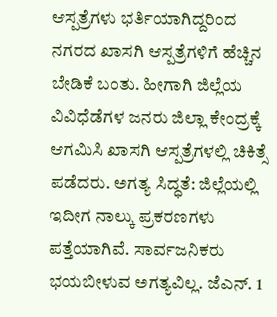ಆಸ್ಪತ್ರೆಗಳು ಭರ್ತಿಯಾಗಿದ್ದರಿಂದ ನಗರದ ಖಾಸಗಿ ಆಸ್ಪತ್ರೆಗಳಿಗೆ ಹೆಚ್ಚಿನ ಬೇಡಿಕೆ ಬಂತು. ಹೀಗಾಗಿ ಜಿಲ್ಲೆಯ ವಿವಿಧೆಡೆಗಳ ಜನರು ಜಿಲ್ಲಾ ಕೇಂದ್ರಕ್ಕೆ ಆಗಮಿಸಿ ಖಾಸಗಿ ಆಸ್ಪತ್ರೆಗಳಲ್ಲಿ ಚಿಕಿತ್ಸೆ ಪಡೆದರು. ಅಗತ್ಯ ಸಿದ್ಧತೆ: ಜಿಲ್ಲೆಯಲ್ಲಿ ಇದೀಗ ನಾಲ್ಕು ಪ್ರಕರಣಗಳು ಪತ್ತೆಯಾಗಿವೆ. ಸಾರ್ವಜನಿಕರು ಭಯಬೀಳುವ ಅಗತ್ಯವಿಲ್ಲ. ಜೆಎನ್. 1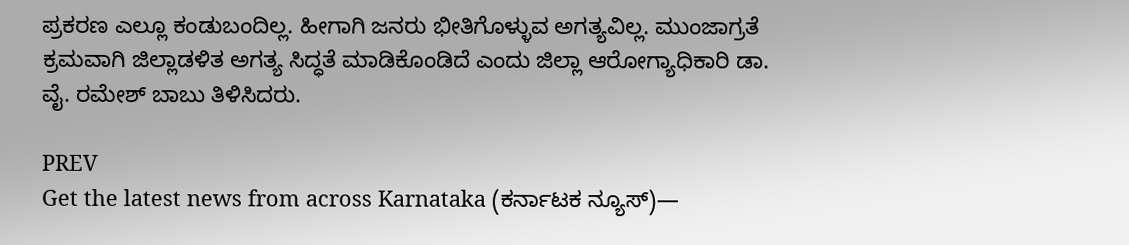ಪ್ರಕರಣ ಎಲ್ಲೂ ಕಂಡುಬಂದಿಲ್ಲ. ಹೀಗಾಗಿ ಜನರು ಭೀತಿಗೊಳ್ಳುವ ಅಗತ್ಯವಿಲ್ಲ. ಮುಂಜಾಗ್ರತೆ ಕ್ರಮವಾಗಿ ಜಿಲ್ಲಾಡಳಿತ ಅಗತ್ಯ ಸಿದ್ಧತೆ ಮಾಡಿಕೊಂಡಿದೆ ಎಂದು ಜಿಲ್ಲಾ ಆರೋಗ್ಯಾಧಿಕಾರಿ ಡಾ. ವೈ. ರಮೇಶ್ ಬಾಬು ತಿಳಿಸಿದರು.

PREV
Get the latest news from across Karnataka (ಕರ್ನಾಟಕ ನ್ಯೂಸ್)—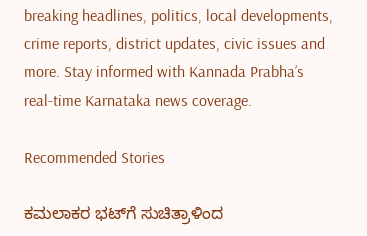breaking headlines, politics, local developments, crime reports, district updates, civic issues and more. Stay informed with Kannada Prabha’s real‑time Karnataka news coverage.

Recommended Stories

ಕಮಲಾಕರ ಭಟ್‌ಗೆ ಸುಚಿತ್ರಾಳಿಂದ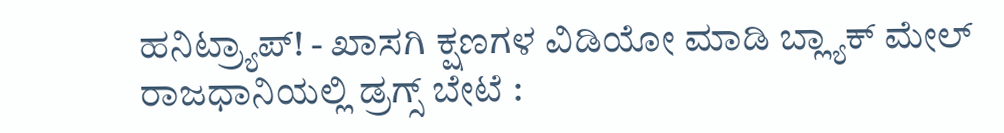ಹನಿಟ್ರ್ಯಾಪ್‌! - ಖಾಸಗಿ ಕ್ಷಣಗಳ ವಿಡಿಯೋ ಮಾಡಿ ಬ್ಲ್ಯಾಕ್‌ ಮೇಲ್‌
ರಾಜಧಾನಿಯಲ್ಲಿ ಡ್ರಗ್ಸ್ ಬೇಟೆ :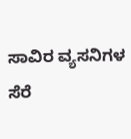ಸಾವಿರ ವ್ಯಸನಿಗಳ ಸೆರೆ